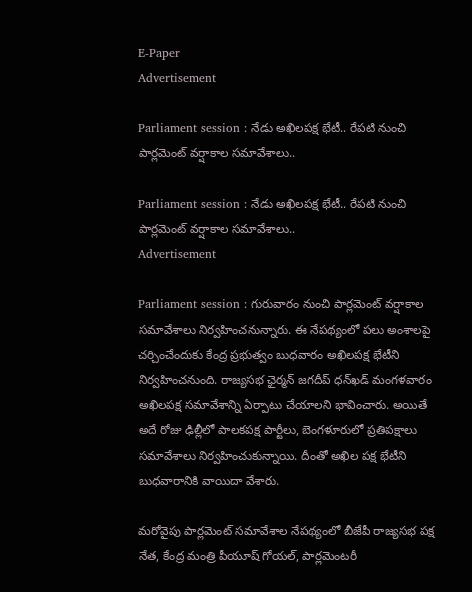E-Paper
Advertisement

Parliament session : నేడు అఖిలపక్ష భేటీ.. రేపటి నుంచి పార్లమెంట్ వర్షాకాల సమావేశాలు..

Parliament session : నేడు అఖిలపక్ష భేటీ.. రేపటి నుంచి పార్లమెంట్ వర్షాకాల సమావేశాలు..
Advertisement

Parliament session : గురువారం నుంచి పార్లమెంట్ వర్షాకాల సమావేశాలు నిర్వహించనున్నారు. ఈ నేపథ్యంలో పలు అంశాలపై చర్చించేందుకు కేంద్ర ప్రభుత్వం బుధవారం అఖిలపక్ష భేటీని నిర్వహించనుంది. రాజ్యసభ ఛైర్మన్ జగదీప్‌ ధన్‌ఖడ్‌ మంగళవారం అఖిలపక్ష సమావేశాన్ని ఏర్పాటు చేయాలని భావించారు. అయితే అదే రోజు ఢిల్లీలో పాలకపక్ష పార్టీలు, బెంగళూరులో ప్రతిపక్షాలు సమావేశాలు నిర్వహించుకున్నాయి. దీంతో అఖిల పక్ష భేటీని బుధవారానికి వాయిదా వేశారు.

మరోవైపు పార్లమెంట్ సమావేశాల నేపథ్యంలో బీజేపీ రాజ్యసభ పక్ష నేత, కేంద్ర మంత్రి పీయూష్‌ గోయల్‌, పార్లమెంటరీ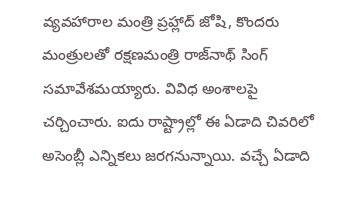వ్యవహారాల మంత్రి ప్రహ్లాద్‌ జోషి, కొందరు మంత్రులతో రక్షణమంత్రి రాజ్‌నాథ్‌ సింగ్‌ సమావేశమయ్యారు. వివిధ అంశాలపై చర్చించారు. ఐదు రాష్ట్రాల్లో ఈ ఏడాది చివరిలో అసెంబ్లీ ఎన్నికలు జరగనున్నాయి. వచ్చే ఏడాది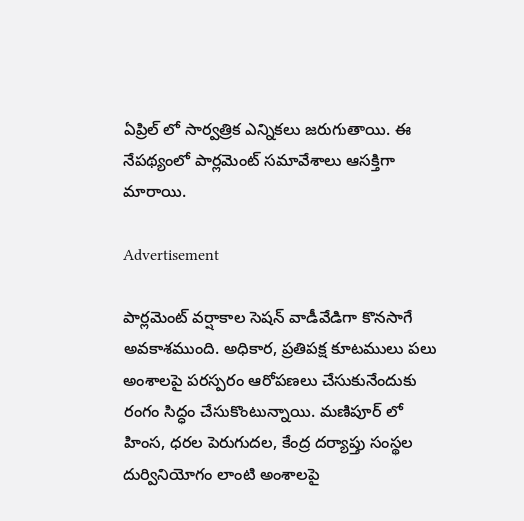ఏప్రిల్ లో సార్వత్రిక ఎన్నికలు జరుగుతాయి. ఈ నేపథ్యంలో పార్లమెంట్ సమావేశాలు ఆసక్తిగా మారాయి.

Advertisement

పార్లమెంట్ వర్షాకాల సెషన్ వాడీవేడిగా కొనసాగే అవకాశముంది. అధికార, ప్రతిపక్ష కూటములు పలు అంశాలపై పరస్పరం ఆరోపణలు చేసుకునేందుకు రంగం సిద్ధం చేసుకొంటున్నాయి. మణిపూర్‌ లో హింస, ధరల పెరుగుదల, కేంద్ర దర్యాప్తు సంస్థల దుర్వినియోగం లాంటి అంశాలపై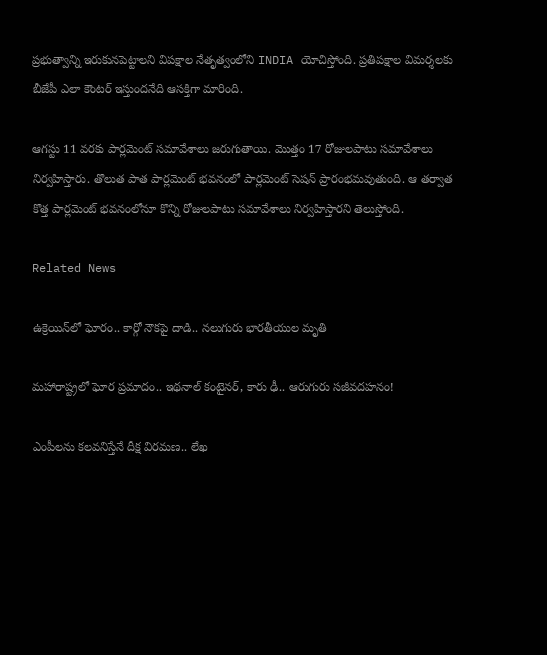ప్రభుత్వాన్ని ఇరుకునపెట్టాలని విపక్షాల నేతృత్వంలోని INDIA యోచిస్తోంది. ప్రతిపక్షాల విమర్శలకు బీజేపీ ఎలా కౌంటర్ ఇస్తుందనేది ఆసక్తిగా మారింది.

ఆగస్టు 11 వరకు పార్లమెంట్ సమావేశాలు జరుగుతాయి. మొత్తం 17 రోజులపాటు సమావేశాలు నిర్వహిస్తారు. తొలుత పాత పార్లమెంట్ భవనంలో పార్లమెంట్ సెషన్ ప్రారంభమవుతుంది. ఆ తర్వాత కొత్త పార్లమెంట్ భవనంలోనూ కొన్ని రోజులపాటు సమావేశాలు నిర్వహిస్తారని తెలుస్తోంది.

Related News

ఉక్రెయిన్‌లో ఘోరం.. కార్గో నౌకపై దాడి.. నలుగురు భారతీయుల మృతి

మహారాష్ట్రలో ఘోర ప్రమాదం.. ఇథనాల్ కంటైనర్, కారు ఢీ.. ఆరుగురు సజీవదహనం!

ఎంపీలను కలవనిస్తేనే దీక్ష విరమణ.. లేఖ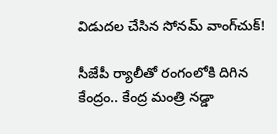విడుదల చేసిన సోనమ్ వాంగ్‌చుక్!

సీజేపీ ర్యాలీతో రంగంలోకి దిగిన కేంద్రం.. కేంద్ర మంత్రి నడ్డా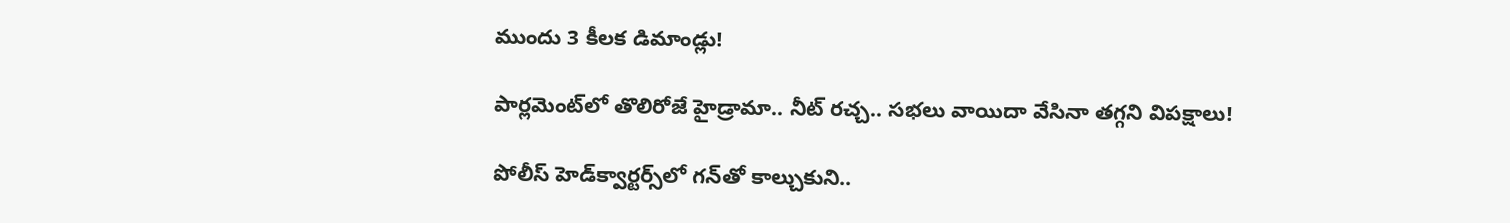ముందు 3 కీలక డిమాండ్లు!

పార్లమెంట్‌లో తొలిరోజే హైడ్రామా.. నీట్ రచ్చ.. సభలు వాయిదా వేసినా తగ్గని విపక్షాలు!

పోలీస్ హెడ్‌క్వార్టర్స్‌లో గన్‌తో కాల్చుకుని..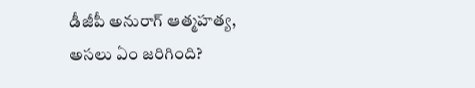డీజీపీ అనురాగ్‌ ఆత్మహత్య, అసలు ఏం జరిగింది?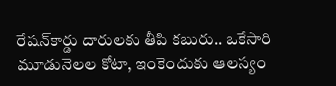రేషన్‌కార్డు దారులకు తీపి కబురు.. ఒకేసారి మూడునెలల కోటా, ఇంకెందుకు ఆలస్యం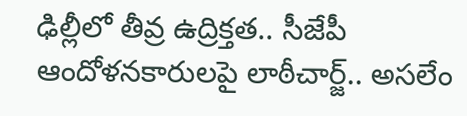ఢిల్లీలో తీవ్ర ఉద్రిక్తత.. సీజేపీ ఆందోళనకారులపై లాఠీచార్జ్.. అసలేం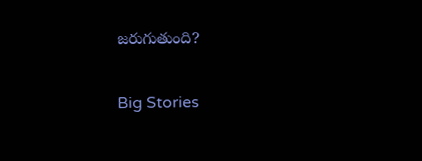జరుగుతుంది?

Big Stories